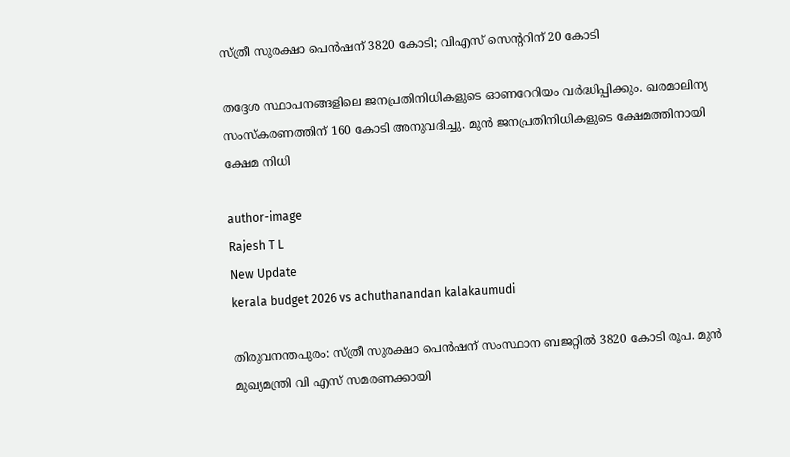സ്ത്രീ സുരക്ഷാ പെന്‍ഷന് 3820 കോടി; വിഎസ് സെന്ററിന് 20 കോടി

തദ്ദേശ സ്ഥാപനങ്ങളിലെ ജനപ്രതിനിധികളുടെ ഓണറേറിയം വര്‍ദ്ധിപ്പിക്കും. ഖരമാലിന്യ സംസ്‌കരണത്തിന് 160 കോടി അനുവദിച്ചു. മുന്‍ ജനപ്രതിനിധികളുടെ ക്ഷേമത്തിനായി ക്ഷേമ നിധി

author-image
Rajesh T L
New Update
kerala budget 2026 vs achuthanandan kalakaumudi

തിരുവനന്തപുരം: സ്ത്രീ സുരക്ഷാ പെന്‍ഷന് സംസ്ഥാന ബജറ്റില്‍ 3820 കോടി രൂപ. മുന്‍ മുഖ്യമന്ത്രി വി എസ് സമരണക്കായി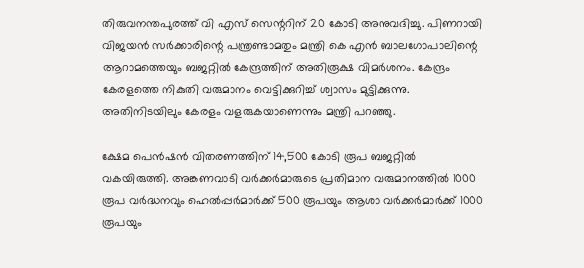തിരുവനന്തപുരത്ത് വി എസ് സെന്ററിന് 20 കോടി അനുവദിച്ചു. പിണറായി വിജയന്‍ സര്‍ക്കാരിന്റെ പന്ത്രണ്ടാമതും മന്ത്രി കെ എന്‍ ബാലഗോപാലിന്റെ ആറാമത്തെയും ബജറ്റില്‍ കേന്ദ്രത്തിന് അതിരൂക്ഷ വിമര്‍ശനം. കേന്ദ്രം കേരളത്തെ നികുതി വരുമാനം വെട്ടിക്കുറിച്ച് ശ്വാസം മുട്ടിക്കുന്നു. അതിനിടയിലും കേരളം വളരുകയാണെന്നും മന്ത്രി പറഞ്ഞു.

ക്ഷേമ പെന്‍ഷന്‍ വിതരണത്തിന് 14,500 കോടി രൂപ ബജറ്റില്‍ വകയിരുത്തി. അങ്കണവാടി വര്‍ക്കര്‍മാരുടെ പ്രതിമാന വരുമാനത്തില്‍ 1000 രൂപ വര്‍ദ്ധനവും ഹെല്‍പ്പര്‍മാര്‍ക്ക് 500 രൂപയും ആശാ വര്‍ക്കര്‍മാര്‍ക്ക് 1000 രൂപയും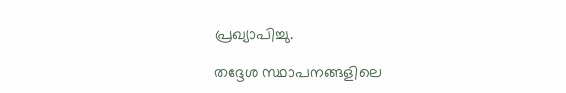പ്രഖ്യാപിച്ചു.

തദ്ദേശ സ്ഥാപനങ്ങളിലെ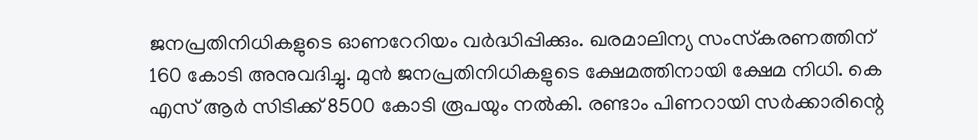ജനപ്രതിനിധികളുടെ ഓണറേറിയം വര്‍ദ്ധിപ്പിക്കും. ഖരമാലിന്യ സംസ്‌കരണത്തിന് 160 കോടി അനുവദിച്ചു. മുന്‍ ജനപ്രതിനിധികളുടെ ക്ഷേമത്തിനായി ക്ഷേമ നിധി. കെ എസ് ആര്‍ സിടിക്ക് 8500 കോടി രൂപയും നല്‍കി. രണ്ടാം പിണറായി സര്‍ക്കാരിന്റെ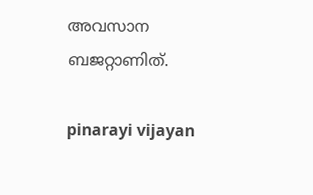അവസാന ബജറ്റാണിത്.

pinarayi vijayan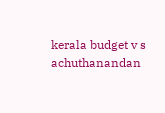kerala budget v s achuthanandan